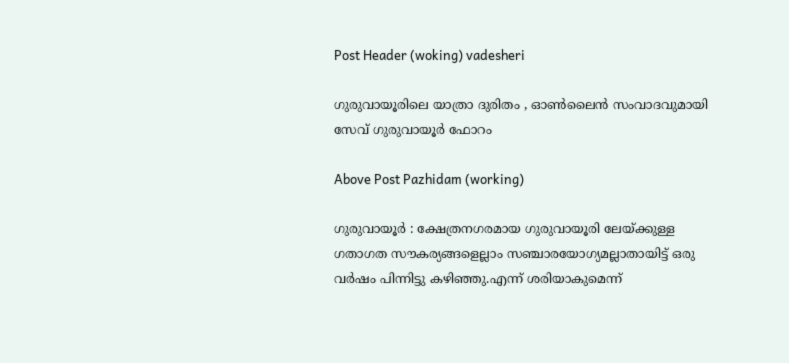Post Header (woking) vadesheri

ഗുരുവായൂരിലെ യാത്രാ ദുരിതം , ഓൺലൈൻ സംവാദവുമായി സേവ് ഗുരുവായൂർ ഫോറം

Above Post Pazhidam (working)

ഗുരുവായൂർ : ക്ഷേത്രനഗരമായ ഗുരുവായൂരി ലേയ്ക്കുള്ള ഗതാഗത സൗകര്യങ്ങളെല്ലാം സഞ്ചാരയോഗ്യമല്ലാതായിട്ട് ഒരു വർഷം പിന്നിട്ടു കഴിഞ്ഞു.എന്ന് ശരിയാകുമെന്ന്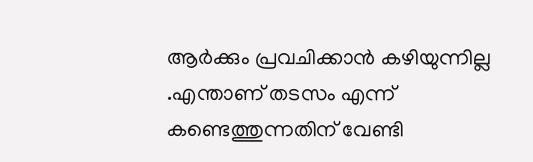ആർക്കും പ്രവചിക്കാൻ കഴിയുന്നില്ല .എന്താണ് തടസം എന്ന് കണ്ടെത്തുന്നതിന് വേണ്ടി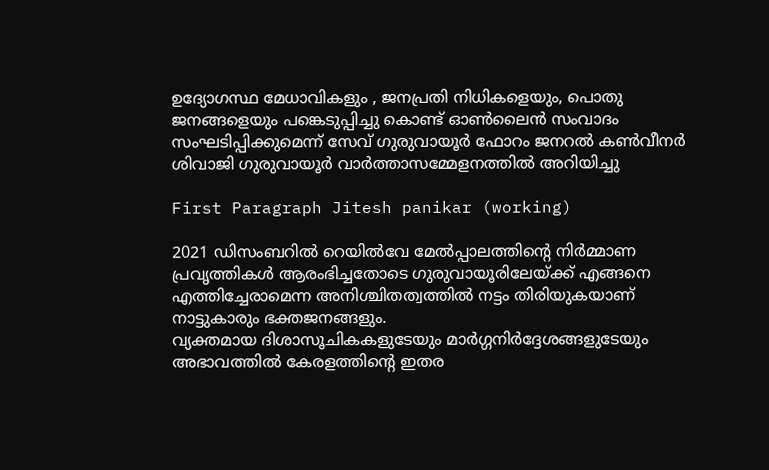ഉദ്യോഗസ്ഥ മേധാവികളും , ജനപ്രതി നിധികളെയും, പൊതു ജനങ്ങളെയും പങ്കെടുപ്പിച്ചു കൊണ്ട് ഓൺലൈൻ സംവാദം സംഘടിപ്പിക്കുമെന്ന് സേവ് ഗുരുവായൂർ ഫോറം ജനറൽ കൺവീനർ ശിവാജി ഗുരുവായൂർ വാർത്താസമ്മേളനത്തിൽ അറിയിച്ചു

First Paragraph Jitesh panikar (working)

2021 ഡിസംബറിൽ റെയിൽവേ മേൽപ്പാലത്തിന്റെ നിർമ്മാണ പ്രവൃത്തികൾ ആരംഭിച്ചതോടെ ഗുരുവായൂരിലേയ്ക്ക് എങ്ങനെ എത്തിച്ചേരാമെന്ന അനിശ്ചിതത്വത്തിൽ നട്ടം തിരിയുകയാണ് നാട്ടുകാരും ഭക്തജനങ്ങളും.
വ്യക്തമായ ദിശാസൂചികകളുടേയും മാർഗ്ഗനിർദ്ദേശങ്ങളുടേയും അഭാവത്തിൽ കേരളത്തിന്റെ ഇതര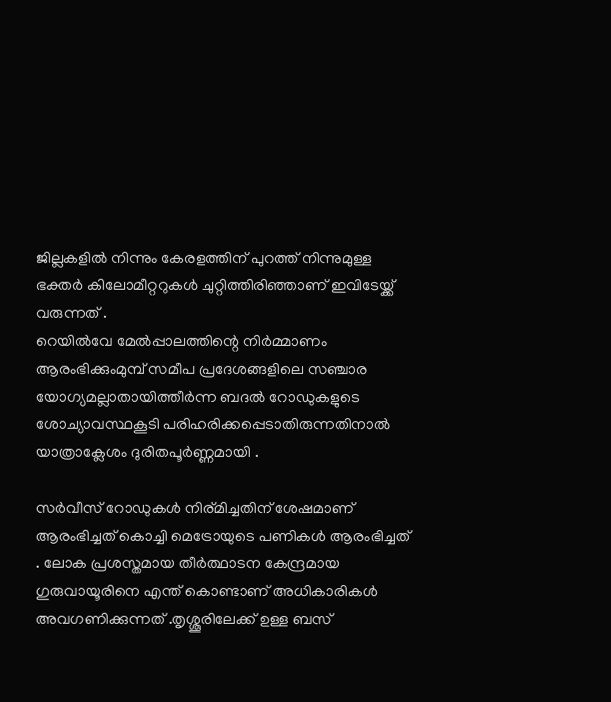ജില്ലകളിൽ നിന്നും കേരളത്തിന് പുറത്ത് നിന്നുമുള്ള ഭക്തർ കിലോമീറ്ററുകൾ ചുറ്റിത്തിരിഞ്ഞാണ് ഇവിടേയ്ക്ക് വരുന്നത് .
റെയിൽവേ മേൽപ്പാലത്തിന്റെ നിർമ്മാണം ആരംഭിക്കുംമുമ്പ് സമീപ പ്രദേശങ്ങളിലെ സഞ്ചാര യോഗ്യമല്ലാതായിത്തീർന്ന ബദൽ റോഡുകളുടെ ശോച്യാവസ്ഥകൂടി പരിഹരിക്കപ്പെടാതിരുന്നതിനാൽ യാത്രാക്ലേശം ദുരിതപൂർണ്ണമായി .

സർവീസ് റോഡുകൾ നിര്മിച്ചതിന് ശേഷമാണ് ആരംഭിച്ചത് കൊച്ചി മെട്രോയുടെ പണികൾ ആരംഭിച്ചത് . ലോക പ്രശസ്തമായ തീർത്ഥാടന കേന്ദ്രമായ ഗുരുവായൂരിനെ എന്ത് കൊണ്ടാണ് അധികാരികൾ അവഗണിക്കുന്നത് .തൃശ്ശൂരിലേക്ക് ഉള്ള ബസ്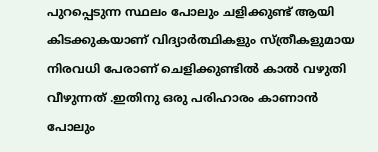പുറപ്പെടുന്ന സ്ഥലം പോലും ചളിക്കുണ്ട് ആയി കിടക്കുകയാണ് വിദ്യാർത്ഥികളും സ്ത്രീകളുമായ നിരവധി പേരാണ് ചെളിക്കുണ്ടിൽ കാൽ വഴുതി വീഴുന്നത് .ഇതിനു ഒരു പരിഹാരം കാണാൻ പോലും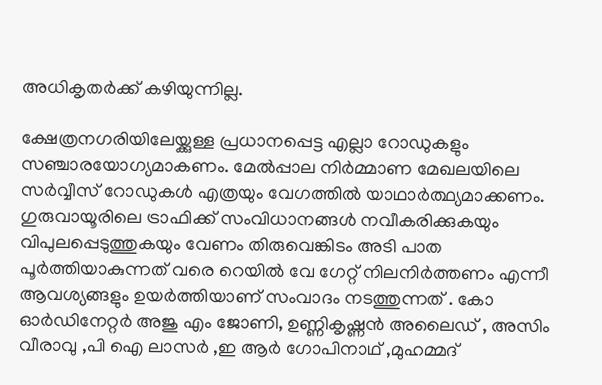അധികൃതർക്ക് കഴിയുന്നില്ല.

ക്ഷേത്രനഗരിയിലേയ്ക്കുള്ള പ്രധാനപ്പെട്ട എല്ലാ റോഡുകളും സഞ്ചാരയോഗ്യമാകണം. മേൽപ്പാല നിർമ്മാണ മേഖലയിലെ സർവ്വീസ് റോഡുകൾ എത്രയും വേഗത്തിൽ യാഥാർത്ഥ്യമാക്കണം. ഗുരുവായൂരിലെ ട്രാഫിക്ക് സംവിധാനങ്ങൾ നവീകരിക്കുകയും വിപുലപ്പെടുത്തുകയും വേണം തിരുവെങ്കിടം അടി പാത പൂർത്തിയാകുന്നത് വരെ റെയിൽ വേ ഗേറ്റ് നിലനിർത്തണം എന്നീ ആവശ്യങ്ങളും ഉയർത്തിയാണ് സംവാദം നടത്തുന്നത് . കോ ഓർഡിനേറ്റർ അജു എം ജോണി, ഉണ്ണികൃഷ്ണൻ അലൈഡ് , അസിം വീരാവു ,പി ഐ ലാസർ ,ഇ ആർ ഗോപിനാഥ്‌ ,മുഹമ്മദ്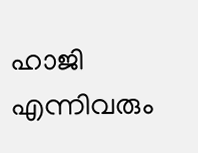ഹാജി എന്നിവരും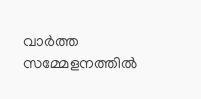വാർത്ത സമ്മേളനത്തിൽ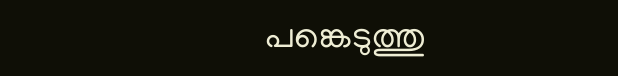പങ്കെടുത്തു